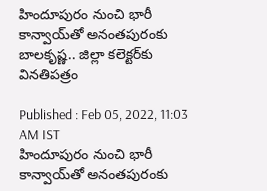హిందూపురం నుంచి భారీ కాన్వాయ్‌తో అనంతపురంకు బాలకృష్ణ.. జిల్లా కలెక్టర్‌కు వినతిపత్రం

Published : Feb 05, 2022, 11:03 AM IST
హిందూపురం నుంచి భారీ కాన్వాయ్‌తో అనంతపురంకు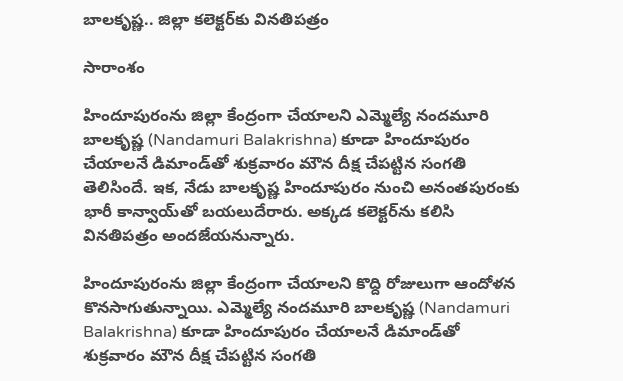బాలకృష్ణ.. జిల్లా కలెక్టర్‌కు వినతిపత్రం

సారాంశం

హిందూపురంను జిల్లా కేంద్రంగా చేయాలని ఎమ్మెల్యే నందమూరి బాలకృష్ణ (Nandamuri Balakrishna) కూడా హిందూపురం చేయాలనే డిమాండ్‌‌తో శుక్రవారం మౌన దీక్ష చేపట్టిన సంగతి తెలిసిందే. ఇక, నేడు బాలకృష్ణ హిందూపురం నుంచి అనంతపురంకు భారీ కాన్వాయ్‌తో బయలుదేరారు. అక్కడ కలెక్టర్‌ను కలిసి వినతిపత్రం అందజేయనున్నారు.

హిందూపురంను జిల్లా కేంద్రంగా చేయాలని కొద్ది రోజులుగా ఆందోళన కొనసాగుతున్నాయి. ఎమ్మెల్యే నందమూరి బాలకృష్ణ (Nandamuri Balakrishna) కూడా హిందూపురం చేయాలనే డిమాండ్‌‌తో శుక్రవారం మౌన దీక్ష చేపట్టిన సంగతి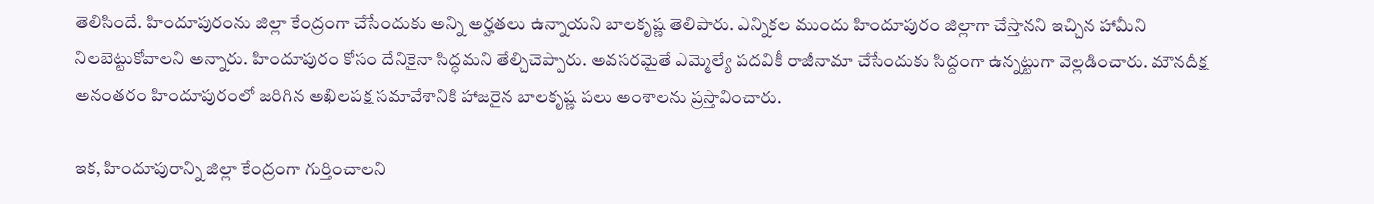తెలిసిందే. హిందూపురంను జిల్లా కేంద్రంగా చేసేందుకు అన్ని అర్హతలు ఉన్నాయని బాలకృష్ణ తెలిపారు. ఎన్నికల ముందు హిందూపురం జిల్లాగా చేస్తానని ఇచ్చిన హామీని నిలబెట్టుకోవాలని అన్నారు. హిందూపురం కోసం దేనికైనా సిద్ధమని తేల్చిచెప్పారు. అవసరమైతే ఎమ్మెల్యే పదవికీ రాజీనామా చేసేందుకు సిద్దంగా ఉన్నట్టుగా వెల్లడించారు. మౌనదీక్ష అనంతరం హిందూపురంలో జరిగిన అఖిలపక్ష సమావేశానికి హాజరైన బాలకృష్ణ పలు అంశాలను ప్రస్తావించారు.

ఇక, హిందూపురాన్ని జిల్లా కేంద్రంగా గుర్తించాలని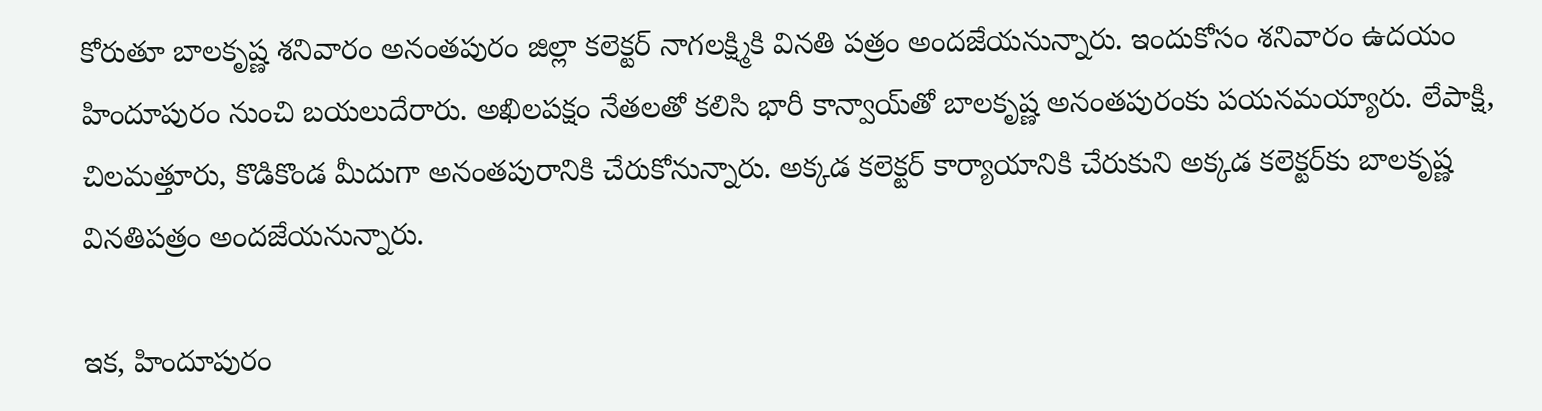కోరుతూ బాలకృష్ణ శనివారం అనంతపురం జిల్లా కలెక్టర్ నాగలక్ష్మికి వినతి పత్రం అందజేయనున్నారు. ఇందుకోసం శనివారం ఉదయం హిందూపురం నుంచి బయలుదేరారు. అఖిలపక్షం నేతలతో కలిసి భారీ కాన్వాయ్‌తో బాలకృష్ణ అనంతపురంకు పయనమయ్యారు. లేపాక్షి, చిలమత్తూరు, కొడికొండ మీదుగా అనంతపురానికి చేరుకోనున్నారు. అక్కడ కలెక్టర్ కార్యాయానికి చేరుకుని అక్కడ కలెక్టర్‌కు బాలకృష్ణ వినతిపత్రం అందజేయనున్నారు.

ఇక, హిందూపురం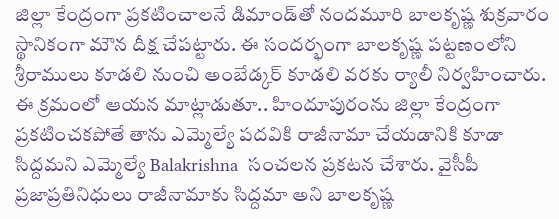జిల్లా కేంద్రంగా ప్రకటించాలనే డిమాండ్‌తో నందమూరి బాలకృష్ణ శుక్రవారం స్థానికంగా మౌన దీక్ష చేపట్టారు. ఈ సందర్భంగా బాలకృష్ణ పట్టణంలోని శ్రీరాములు కూడలి నుంచి అంబేడ్కర్ కూడలి వరకు ర్యాలీ నిర్వహించారు. ఈ క్రమంలో ఆయన మాట్లాడుతూ.. హిందూపురంను జిల్లా కేంద్రంగా ప్రకటించకపోతే తాను ఎమ్మెల్యే పదవికి రాజీనామా చేయడానికి కూడా సిద్దమని ఎమ్మెల్యే Balakrishna  సంచలన ప్రకటన చేశారు. వైసీపీ ప్రజాప్రతినిధులు రాజీనామాకు సిద్దమా అని బాలకృష్ణ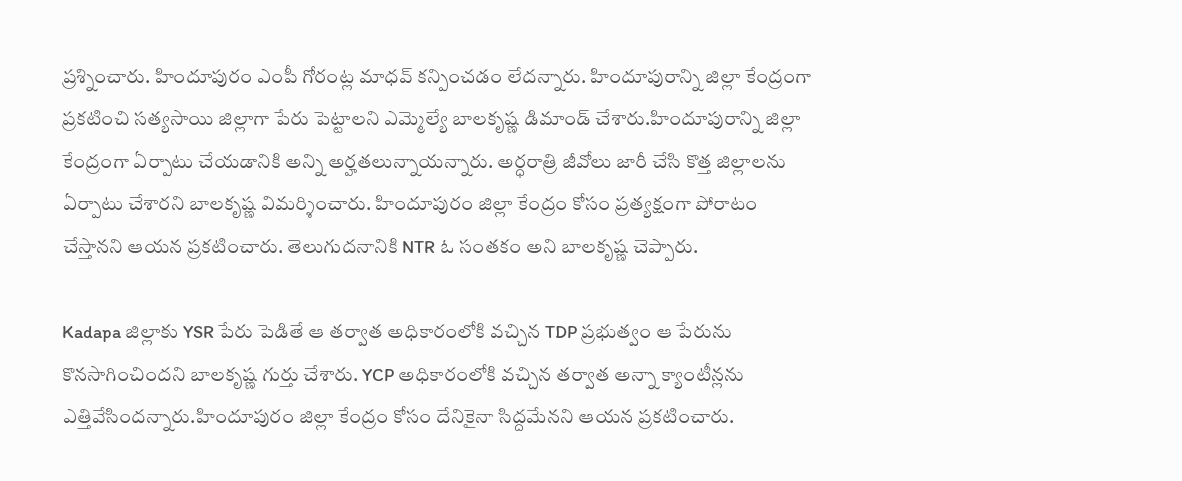ప్రశ్నించారు. హిందూపురం ఎంపీ గోరంట్ల మాధవ్ కన్పించడం లేదన్నారు. హిందూపురాన్ని జిల్లా కేంద్రంగా ప్రకటించి సత్యసాయి జిల్లాగా పేరు పెట్టాలని ఎమ్మెల్యే బాలకృష్ణ డిమాండ్ చేశారు.హిందూపురాన్ని జిల్లా కేంద్రంగా ఏర్పాటు చేయడానికి అన్ని అర్హతలున్నాయన్నారు. అర్ధరాత్రి జీవోలు జారీ చేసి కొత్త జిల్లాలను ఏర్పాటు చేశారని బాలకృష్ణ విమర్శించారు. హిందూపురం జిల్లా కేంద్రం కోసం ప్రత్యక్షంగా పోరాటం చేస్తానని ఆయన ప్రకటించారు. తెలుగుదనానికి NTR ఓ సంతకం అని బాలకృష్ణ చెప్పారు.

Kadapa జిల్లాకు YSR పేరు పెడితే ఆ తర్వాత అధికారంలోకి వచ్చిన TDP ప్రభుత్వం ఆ పేరును కొనసాగించిందని బాలకృష్ణ గుర్తు చేశారు. YCP అధికారంలోకి వచ్చిన తర్వాత అన్నా క్యాంటీన్లను ఎత్తివేసిందన్నారు.హిందూపురం జిల్లా కేంద్రం కోసం దేనికైనా సిద్దమేనని ఆయన ప్రకటించారు.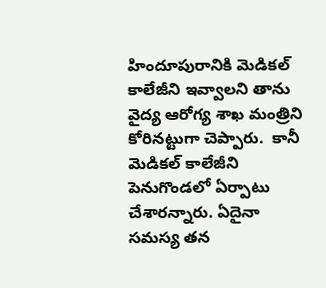హిందూపురానికి మెడికల్ కాలేజీని ఇవ్వాలని తాను వైద్య ఆరోగ్య శాఖ మంత్రిని కోరినట్టుగా చెప్పారు.  కానీ మెడికల్ కాలేజీని పెనుగొండలో ఏర్పాటు చేశారన్నారు. ఏదైనా సమస్య తన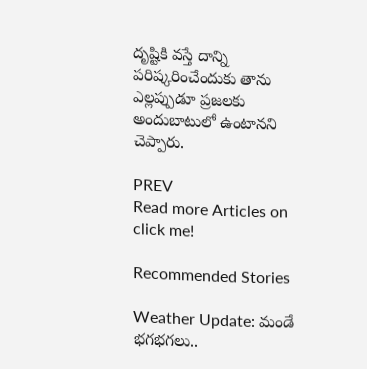దృష్టికి వస్తే దాన్ని పరిష్కరించేందుకు తాను ఎల్లప్పుడూ ప్రజలకు అందుబాటులో ఉంటానని చెప్పారు.

PREV
Read more Articles on
click me!

Recommended Stories

Weather Update: మండే భగభగలు..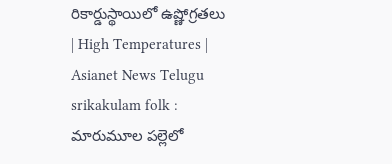రికార్డుస్థాయిలో ఉష్ణోగ్రతలు | High Temperatures | Asianet News Telugu
srikakulam folk : మారుమూల పల్లెలో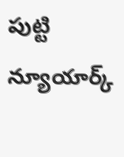పుట్టి న్యూయార్క్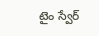టైం స్వేర్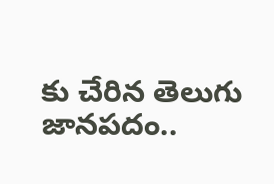కు చేరిన తెలుగు జానపదం..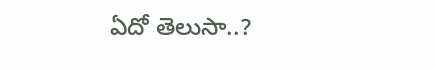ఏదో తెలుసా..?